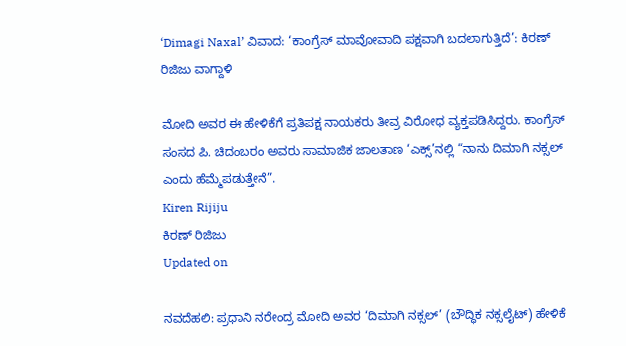‘Dimagi Naxal’ ವಿವಾದ: ‘ಕಾಂಗ್ರೆಸ್‌ ಮಾವೋವಾದಿ ಪಕ್ಷವಾಗಿ ಬದಲಾಗುತ್ತಿದೆ’: ಕಿರಣ್‌ ರಿಜಿಜು ವಾಗ್ದಾಳಿ

ಮೋದಿ ಅವರ ಈ ಹೇಳಿಕೆಗೆ ಪ್ರತಿಪಕ್ಷ ನಾಯಕರು ತೀವ್ರ ವಿರೋಧ ವ್ಯಕ್ತಪಡಿಸಿದ್ದರು. ಕಾಂಗ್ರೆಸ್‌ ಸಂಸದ ಪಿ. ಚಿದಂಬರಂ ಅವರು ಸಾಮಾಜಿಕ ಜಾಲತಾಣ ‘ಎಕ್ಸ್‌’ನಲ್ಲಿ “ನಾನು ದಿಮಾಗಿ ನಕ್ಸಲ್‌ ಎಂದು ಹೆಮ್ಮೆಪಡುತ್ತೇನೆ”.
Kiren Rijiju
ಕಿರಣ್ ರಿಜಿಜು
Updated on

ನವದೆಹಲಿ: ಪ್ರಧಾನಿ ನರೇಂದ್ರ ಮೋದಿ ಅವರ ‘ದಿಮಾಗಿ ನಕ್ಸಲ್’ (ಬೌದ್ಧಿಕ ನಕ್ಸಲೈಟ್) ಹೇಳಿಕೆ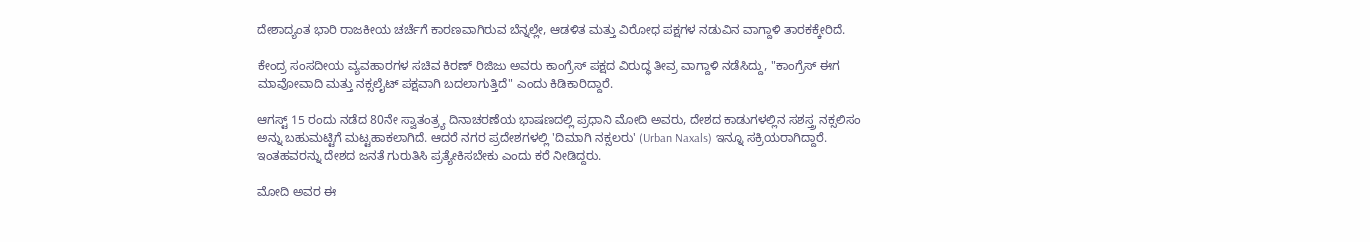ದೇಶಾದ್ಯಂತ ಭಾರಿ ರಾಜಕೀಯ ಚರ್ಚೆಗೆ ಕಾರಣವಾಗಿರುವ ಬೆನ್ನಲ್ಲೇ, ಆಡಳಿತ ಮತ್ತು ವಿರೋಧ ಪಕ್ಷಗಳ ನಡುವಿನ ವಾಗ್ದಾಳಿ ತಾರಕಕ್ಕೇರಿದೆ.

ಕೇಂದ್ರ ಸಂಸದೀಯ ವ್ಯವಹಾರಗಳ ಸಚಿವ ಕಿರಣ್ ರಿಜಿಜು ಅವರು ಕಾಂಗ್ರೆಸ್ ಪಕ್ಷದ ವಿರುದ್ಧ ತೀವ್ರ ವಾಗ್ದಾಳಿ ನಡೆಸಿದ್ದು, "ಕಾಂಗ್ರೆಸ್ ಈಗ ಮಾವೋವಾದಿ ಮತ್ತು ನಕ್ಸಲೈಟ್ ಪಕ್ಷವಾಗಿ ಬದಲಾಗುತ್ತಿದೆ" ಎಂದು ಕಿಡಿಕಾರಿದ್ದಾರೆ.

ಆಗಸ್ಟ್ 15 ರಂದು ನಡೆದ 80ನೇ ಸ್ವಾತಂತ್ರ್ಯ ದಿನಾಚರಣೆಯ ಭಾಷಣದಲ್ಲಿ ಪ್ರಧಾನಿ ಮೋದಿ ಅವರು, ದೇಶದ ಕಾಡುಗಳಲ್ಲಿನ ಸಶಸ್ತ್ರ ನಕ್ಸಲಿಸಂ ಅನ್ನು ಬಹುಮಟ್ಟಿಗೆ ಮಟ್ಟಹಾಕಲಾಗಿದೆ. ಆದರೆ ನಗರ ಪ್ರದೇಶಗಳಲ್ಲಿ 'ದಿಮಾಗಿ ನಕ್ಸಲರು' (Urban Naxals) ಇನ್ನೂ ಸಕ್ರಿಯರಾಗಿದ್ದಾರೆ. ಇಂತಹವರನ್ನು ದೇಶದ ಜನತೆ ಗುರುತಿಸಿ ಪ್ರತ್ಯೇಕಿಸಬೇಕು ಎಂದು ಕರೆ ನೀಡಿದ್ದರು.

ಮೋದಿ ಅವರ ಈ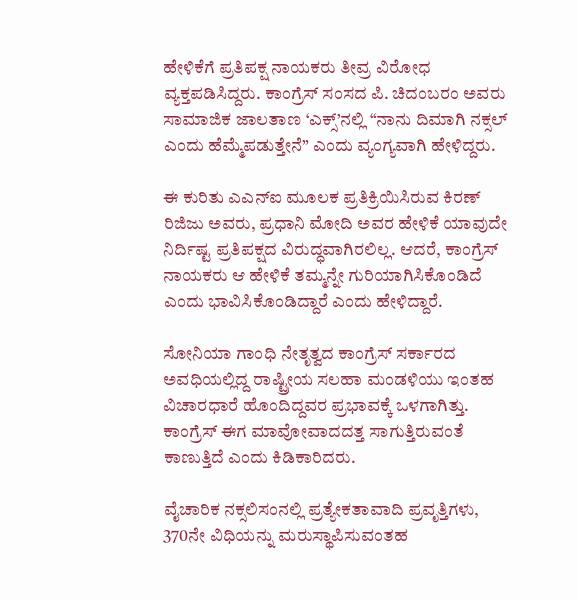ಹೇಳಿಕೆಗೆ ಪ್ರತಿಪಕ್ಷ ನಾಯಕರು ತೀವ್ರ ವಿರೋಧ ವ್ಯಕ್ತಪಡಿಸಿದ್ದರು. ಕಾಂಗ್ರೆಸ್‌ ಸಂಸದ ಪಿ. ಚಿದಂಬರಂ ಅವರು ಸಾಮಾಜಿಕ ಜಾಲತಾಣ ‘ಎಕ್ಸ್‌’ನಲ್ಲಿ “ನಾನು ದಿಮಾಗಿ ನಕ್ಸಲ್‌ ಎಂದು ಹೆಮ್ಮೆಪಡುತ್ತೇನೆ” ಎಂದು ವ್ಯಂಗ್ಯವಾಗಿ ಹೇಳಿದ್ದರು.

ಈ ಕುರಿತು ಎಎನ್‌ಐ ಮೂಲಕ ಪ್ರತಿಕ್ರಿಯಿಸಿರುವ ಕಿರಣ್‌ ರಿಜಿಜು ಅವರು, ಪ್ರಧಾನಿ ಮೋದಿ ಅವರ ಹೇಳಿಕೆ ಯಾವುದೇ ನಿರ್ದಿಷ್ಟ ಪ್ರತಿಪಕ್ಷದ ವಿರುದ್ಧವಾಗಿರಲಿಲ್ಲ. ಆದರೆ, ಕಾಂಗ್ರೆಸ್‌ ನಾಯಕರು ಆ ಹೇಳಿಕೆ ತಮ್ಮನ್ನೇ ಗುರಿಯಾಗಿಸಿಕೊಂಡಿದೆ ಎಂದು ಭಾವಿಸಿಕೊಂಡಿದ್ದಾರೆ ಎಂದು ಹೇಳಿದ್ದಾರೆ.

ಸೋನಿಯಾ ಗಾಂಧಿ ನೇತೃತ್ವದ ಕಾಂಗ್ರೆಸ್‌ ಸರ್ಕಾರದ ಅವಧಿಯಲ್ಲಿದ್ದ ರಾಷ್ಟ್ರೀಯ ಸಲಹಾ ಮಂಡಳಿಯು ಇಂತಹ ವಿಚಾರಧಾರೆ ಹೊಂದಿದ್ದವರ ಪ್ರಭಾವಕ್ಕೆ ಒಳಗಾಗಿತ್ತು. ಕಾಂಗ್ರೆಸ್‌ ಈಗ ಮಾವೋವಾದದತ್ತ ಸಾಗುತ್ತಿರುವಂತೆ ಕಾಣುತ್ತಿದೆ ಎಂದು ಕಿಡಿಕಾರಿದರು.

ವೈಚಾರಿಕ ನಕ್ಸಲಿಸಂನಲ್ಲಿ ಪ್ರತ್ಯೇಕತಾವಾದಿ ಪ್ರವೃತ್ತಿಗಳು, 370ನೇ ವಿಧಿಯನ್ನು ಮರುಸ್ಥಾಪಿಸುವಂತಹ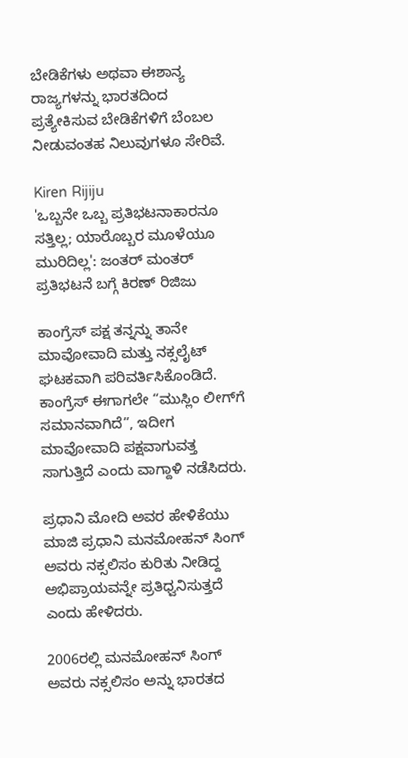ಬೇಡಿಕೆಗಳು ಅಥವಾ ಈಶಾನ್ಯ ರಾಜ್ಯಗಳನ್ನು ಭಾರತದಿಂದ ಪ್ರತ್ಯೇಕಿಸುವ ಬೇಡಿಕೆಗಳಿಗೆ ಬೆಂಬಲ ನೀಡುವಂತಹ ನಿಲುವುಗಳೂ ಸೇರಿವೆ.

Kiren Rijiju
'ಒಬ್ಬನೇ ಒಬ್ಬ ಪ್ರತಿಭಟನಾಕಾರನೂ ಸತ್ತಿಲ್ಲ; ಯಾರೊಬ್ಬರ ಮೂಳೆಯೂ ಮುರಿದಿಲ್ಲ': ಜಂತರ್ ಮಂತರ್ ಪ್ರತಿಭಟನೆ ಬಗ್ಗೆ ಕಿರಣ್ ರಿಜಿಜು

ಕಾಂಗ್ರೆಸ್‌ ಪಕ್ಷ ತನ್ನನ್ನು ತಾನೇ ಮಾವೋವಾದಿ ಮತ್ತು ನಕ್ಸಲೈಟ್‌ ಘಟಕವಾಗಿ ಪರಿವರ್ತಿಸಿಕೊಂಡಿದೆ. ಕಾಂಗ್ರೆಸ್‌ ಈಗಾಗಲೇ “ಮುಸ್ಲಿಂ ಲೀಗ್‌ಗೆ ಸಮಾನವಾಗಿದೆ”, ಇದೀಗ ಮಾವೋವಾದಿ ಪಕ್ಷವಾಗುವತ್ತ ಸಾಗುತ್ತಿದೆ ಎಂದು ವಾಗ್ದಾಳಿ ನಡೆಸಿದರು.

ಪ್ರಧಾನಿ ಮೋದಿ ಅವರ ಹೇಳಿಕೆಯು ಮಾಜಿ ಪ್ರಧಾನಿ ಮನಮೋಹನ್‌ ಸಿಂಗ್‌ ಅವರು ನಕ್ಸಲಿಸಂ ಕುರಿತು ನೀಡಿದ್ದ ಅಭಿಪ್ರಾಯವನ್ನೇ ಪ್ರತಿಧ್ವನಿಸುತ್ತದೆ ಎಂದು ಹೇಳಿದರು.

2006ರಲ್ಲಿ ಮನಮೋಹನ್‌ ಸಿಂಗ್‌ ಅವರು ನಕ್ಸಲಿಸಂ ಅನ್ನು ಭಾರತದ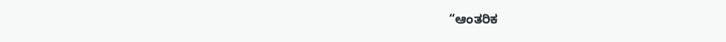“ಆಂತರಿಕ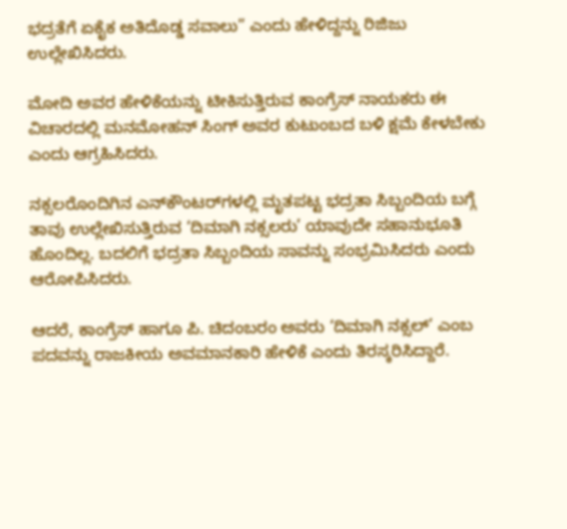ಭದ್ರತೆಗೆ ಏಕೈಕ ಅತಿದೊಡ್ಡ ಸವಾಲು” ಎಂದು ಹೇಳಿದ್ದನ್ನು ರಿಜಿಜು ಉಲ್ಲೇಖಿಸಿದರು.

ಮೋದಿ ಅವರ ಹೇಳಿಕೆಯನ್ನು ಟೀಕಿಸುತ್ತಿರುವ ಕಾಂಗ್ರೆಸ್‌ ನಾಯಕರು ಈ ವಿಚಾರದಲ್ಲಿ ಮನಮೋಹನ್‌ ಸಿಂಗ್‌ ಅವರ ಕುಟುಂಬದ ಬಳಿ ಕ್ಷಮೆ ಕೇಳಬೇಕು ಎಂದು ಆಗ್ರಹಿಸಿದರು.

ನಕ್ಸಲರೊಂದಿಗಿನ ಎನ್‌ಕೌಂಟರ್‌ಗಳಲ್ಲಿ ಮೃತಪಟ್ಟ ಭದ್ರತಾ ಸಿಬ್ಬಂದಿಯ ಬಗ್ಗೆ ತಾವು ಉಲ್ಲೇಖಿಸುತ್ತಿರುವ ‘ದಿಮಾಗಿ ನಕ್ಸಲರು’ ಯಾವುದೇ ಸಹಾನುಭೂತಿ ಹೊಂದಿಲ್ಲ. ಬದಲಿಗೆ ಭದ್ರತಾ ಸಿಬ್ಬಂದಿಯ ಸಾವನ್ನು ಸಂಭ್ರಮಿಸಿದರು ಎಂದು ಆರೋಪಿಸಿದರು.

ಆದರೆ, ಕಾಂಗ್ರೆಸ್‌ ಹಾಗೂ ಪಿ. ಚಿದಂಬರಂ ಅವರು ‘ದಿಮಾಗಿ ನಕ್ಸಲ್‌’ ಎಂಬ ಪದವನ್ನು ರಾಜಕೀಯ ಅವಮಾನಕಾರಿ ಹೇಳಿಕೆ ಎಂದು ತಿರಸ್ಕರಿಸಿದ್ದಾರೆ.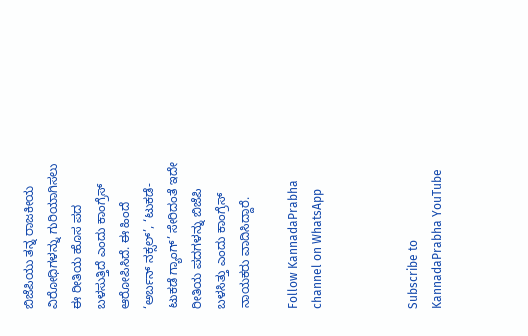ಬಿಜೆಪಿಯು ತನ್ನ ರಾಜಕೀಯ ವಿರೋಧಿಗಳನ್ನು ಗುರಿಯಾಗಿಸಲು ಈ ರೀತಿಯ ಹೊಸ ಪದ ಬಳಸುತ್ತಿದೆ ಎಂದು ಕಾಂಗ್ರೆಸ್‌ ಆರೋಪಿಸಿದೆ. ಈ ಹಿಂದೆ ‘ಅರ್ಬನ್‌ ನಕ್ಸಲ್‌’, ‘ಟುಕಡೆ-ಟುಕಡೆ ಗ್ಯಾಂಗ್‌’ ಸೇರಿದಂತೆ ಇದೇ ರೀತಿಯ ಪದಗಳನ್ನು ಬಿಜೆಪಿ ಬಳಸಿತ್ತು ಎಂದು ಕಾಂಗ್ರೆಸ್‌ ನಾಯಕರು ವಾದಿಸಿದ್ದಾರೆ.

Follow KannadaPrabha channel on WhatsApp



Subscribe to KannadaPrabha YouTube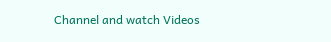Channel and watch Videos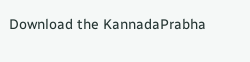Download the KannadaPrabha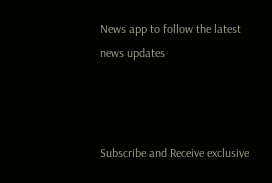News app to follow the latest news updates



Subscribe and Receive exclusive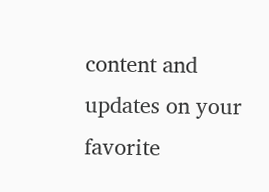content and updates on your favorite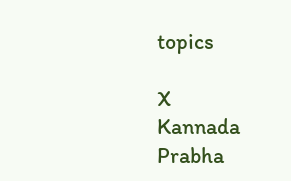topics

X
Kannada Prabha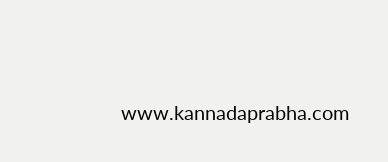www.kannadaprabha.com